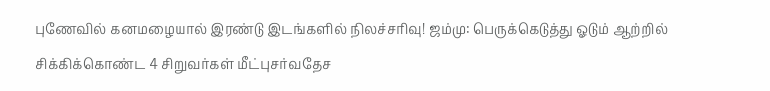புணேவில் கனமழையால் இரண்டு இடங்களில் நிலச்சரிவு! ஜம்மு: பெருக்கெடுத்து ஓடும் ஆற்றில் சிக்கிக்கொண்ட 4 சிறுவர்கள் மீட்புசர்வதேச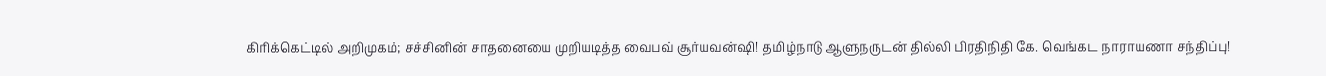கிரிக்கெட்டில் அறிமுகம்; சச்சினின் சாதனையை முறியடித்த வைபவ் சூர்யவன்ஷி! தமிழ்நாடு ஆளுநருடன் தில்லி பிரதிநிதி கே. வெங்கட நாராயணா சந்திப்பு!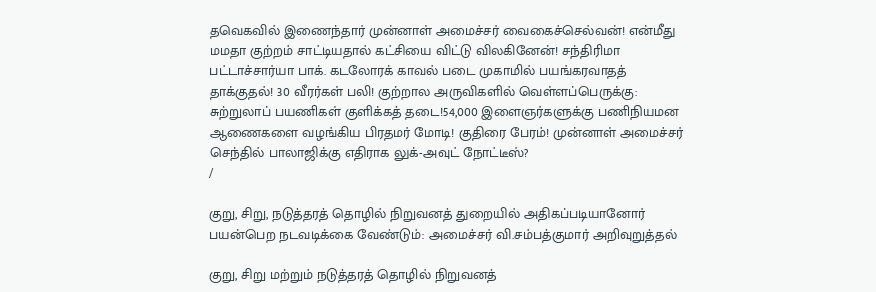தவெகவில் இணைந்தார் முன்னாள் அமைச்சர் வைகைச்செல்வன்! என்மீது மமதா குற்றம் சாட்டியதால் கட்சியை விட்டு விலகினேன்! சந்திரிமா பட்டாச்சார்யா பாக். கடலோரக் காவல் படை முகாமில் பயங்கரவாதத் தாக்குதல்! 30 வீரர்கள் பலி! குற்றால அருவிகளில் வெள்ளப்பெருக்கு: சுற்றுலாப் பயணிகள் குளிக்கத் தடை!54,000 இளைஞர்களுக்கு பணிநியமன ஆணைகளை வழங்கிய பிரதமர் மோடி! குதிரை பேரம்! முன்னாள் அமைச்சர் செந்தில் பாலாஜிக்கு எதிராக லுக்-அவுட் நோட்டீஸ்?
/

குறு, சிறு, நடுத்தரத் தொழில் நிறுவனத் துறையில் அதிகப்படியானோர் பயன்பெற நடவடிக்கை வேண்டும்: அமைச்சர் வி.சம்பத்குமார் அறிவுறுத்தல்

குறு, சிறு மற்றும் நடுத்தரத் தொழில் நிறுவனத்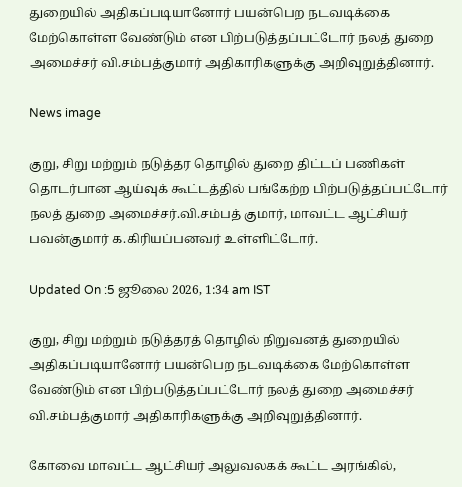துறையில் அதிகப்படியானோர் பயன்பெற நடவடிக்கை மேற்கொள்ள வேண்டும் என பிற்படுத்தப்பட்டோர் நலத் துறை அமைச்சர் வி.சம்பத்குமார் அதிகாரிகளுக்கு அறிவுறுத்தினார்.

News image

குறு, சிறு மற்றும் நடுத்தர தொழில் துறை திட்டப் பணிகள் தொடர்பான ஆய்வுக் கூட்டத்தில் பங்கேற்ற பிற்படுத்தப்பட்டோர் நலத் துறை அமைச்சர்.வி.சம்பத் குமார், மாவட்ட ஆட்சியர் பவன்குமார் க.கிரியப்பனவர் உள்ளிட்டோர்.

Updated On :5 ஜூலை 2026, 1:34 am IST

குறு, சிறு மற்றும் நடுத்தரத் தொழில் நிறுவனத் துறையில் அதிகப்படியானோர் பயன்பெற நடவடிக்கை மேற்கொள்ள வேண்டும் என பிற்படுத்தப்பட்டோர் நலத் துறை அமைச்சர் வி.சம்பத்குமார் அதிகாரிகளுக்கு அறிவுறுத்தினார்.

கோவை மாவட்ட ஆட்சியர் அலுவலகக் கூட்ட அரங்கில்,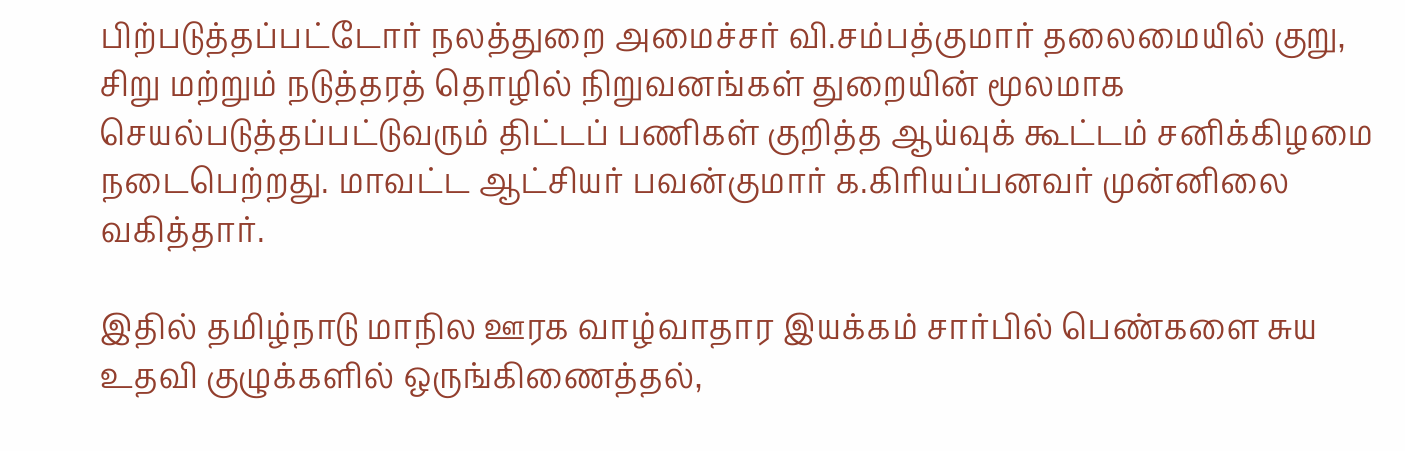பிற்படுத்தப்பட்டோர் நலத்துறை அமைச்சர் வி.சம்பத்குமார் தலைமையில் குறு, சிறு மற்றும் நடுத்தரத் தொழில் நிறுவனங்கள் துறையின் மூலமாக செயல்படுத்தப்பட்டுவரும் திட்டப் பணிகள் குறித்த ஆய்வுக் கூட்டம் சனிக்கிழமை நடைபெற்றது. மாவட்ட ஆட்சியர் பவன்குமார் க.கிரியப்பனவர் முன்னிலை வகித்தார்.

இதில் தமிழ்நாடு மாநில ஊரக வாழ்வாதார இயக்கம் சார்பில் பெண்களை சுய உதவி குழுக்களில் ஒருங்கிணைத்தல்,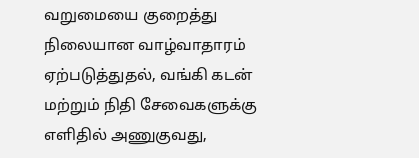வறுமையை குறைத்து நிலையான வாழ்வாதாரம் ஏற்படுத்துதல், வங்கி கடன் மற்றும் நிதி சேவைகளுக்கு எளிதில் அணுகுவது,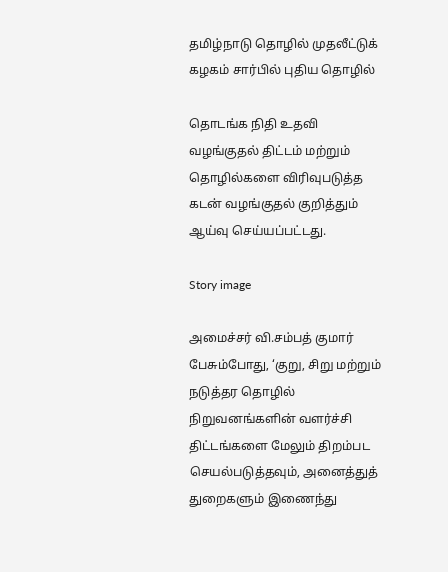தமிழ்நாடு தொழில் முதலீட்டுக் கழகம் சார்பில் புதிய தொழில்

தொடங்க நிதி உதவி வழங்குதல் திட்டம் மற்றும் தொழில்களை விரிவுபடுத்த கடன் வழங்குதல் குறித்தும் ஆய்வு செய்யப்பட்டது.

Story image

அமைச்சர் வி.சம்பத் குமார் பேசும்போது, ‘குறு, சிறு மற்றும் நடுத்தர தொழில் நிறுவனங்களின் வளர்ச்சி திட்டங்களை மேலும் திறம்பட செயல்படுத்தவும், அனைத்துத் துறைகளும் இணைந்து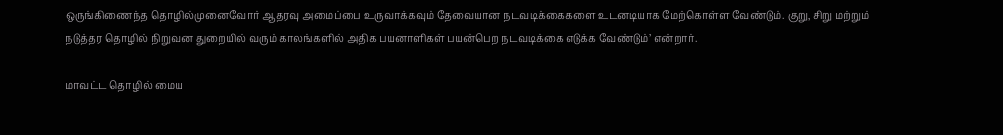ஒருங்கிணைந்த தொழில்முனைவோர் ஆதரவு அமைப்பை உருவாக்கவும் தேவையான நடவடிக்கைகளை உடனடியாக மேற்கொள்ள வேண்டும். குறு, சிறு மற்றும் நடுத்தர தொழில் நிறுவன துறையில் வரும் காலங்களில் அதிக பயனாளிகள் பயன்பெற நடவடிக்கை எடுக்க வேண்டும்’ என்றார்.

மாவட்ட தொழில் மைய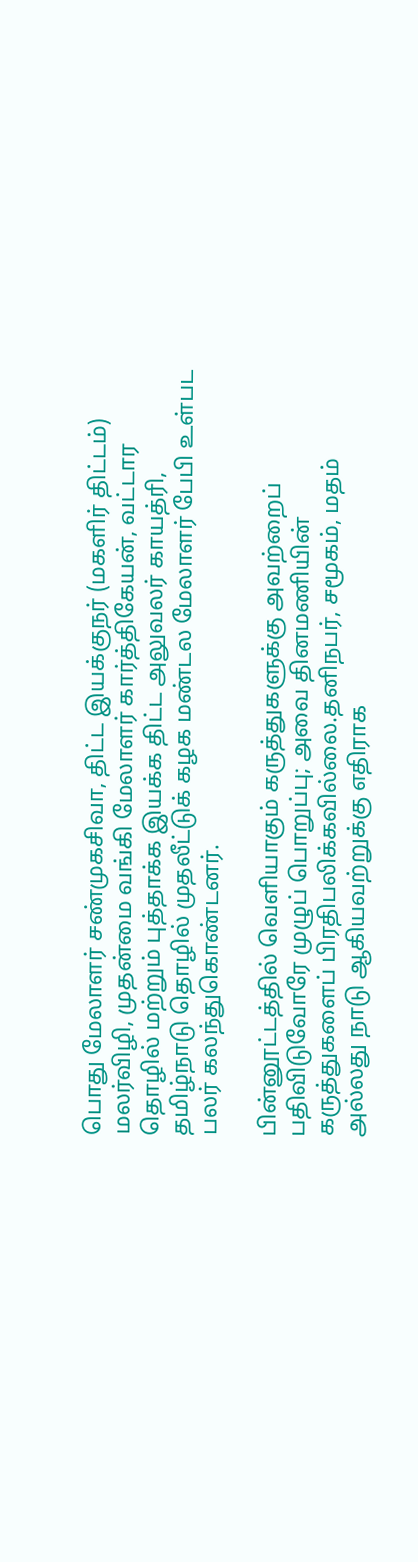பொது மேலாளர் சண்முகசிவா, திட்ட இயக்குநர் (மகளிர் திட்டம்) மலர்விழி, முதன்மை வங்கி மேலாளர் கார்த்திகேயன், வட்டார தொழில் மற்றும் புத்தாக்க இயக்க திட்ட அலுவலர் காயத்ரி, தமிழ்நாடு தொழில் முதலீட்டுக் கழக மண்டல மேலாளர் பேபி உள்பட பலர் கலந்துகொண்டனர்.

பின்னூட்டத்தில் வெளியாகும் கருத்துகளுக்கு அவற்றைப் பதிவிடுவோரே முழுப் பொறுப்பு; அவை தினமணியின் கருத்துகளைப் பிரதிபலிக்கவில்லை.தனிநபர், சமூகம், மதம் அல்லது நாடு ஆகியவற்றுக்கு எதிராக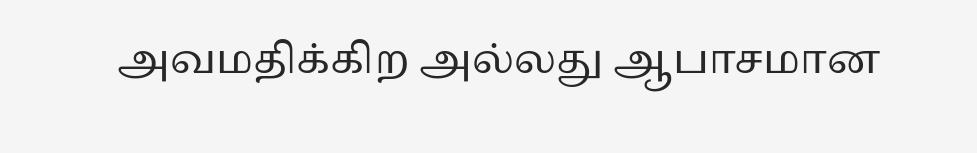அவமதிக்கிற அல்லது ஆபாசமான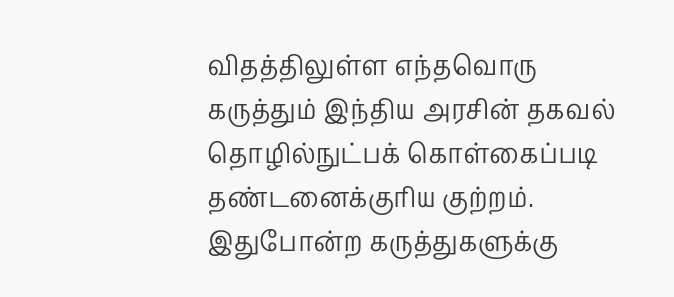விதத்திலுள்ள எந்தவொரு கருத்தும் இந்திய அரசின் தகவல் தொழில்நுட்பக் கொள்கைப்படி தண்டனைக்குரிய குற்றம். இதுபோன்ற கருத்துகளுக்கு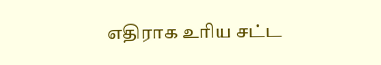எதிராக உரிய சட்ட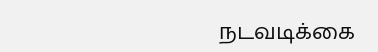நடவடிக்கை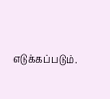எடுக்கப்படும்.